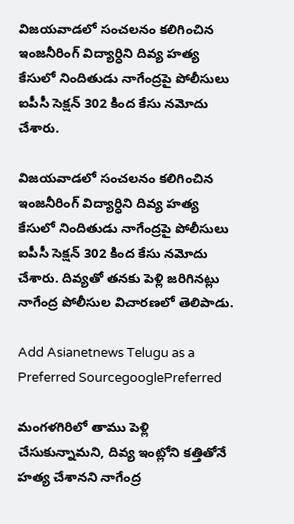విజయవాడలో సంచలనం కలిగించిన ఇంజనీరింగ్ విద్యార్ధిని దివ్య హత్య కేసులో నిందితుడు నాగేంద్రపై పోలీసులు ఐపీసీ సెక్షన్ 302 కింద కేసు నమోదు చేశారు.

విజయవాడలో సంచలనం కలిగించిన ఇంజనీరింగ్ విద్యార్ధిని దివ్య హత్య కేసులో నిందితుడు నాగేంద్రపై పోలీసులు ఐపీసీ సెక్షన్ 302 కింద కేసు నమోదు చేశారు. దివ్యతో తనకు పెళ్లి జరిగినట్లు నాగేంద్ర పోలీసుల విచారణలో తెలిపాడు.

Add Asianetnews Telugu as a Preferred SourcegooglePreferred

మంగళగిరిలో తాము పెళ్లి చేసుకున్నామని, దివ్య ఇంట్లోని కత్తితోనే హత్య చేశానని నాగేంద్ర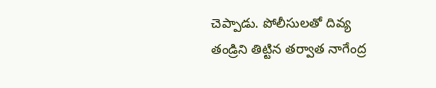చెప్పాడు. పోలీసులతో దివ్య తండ్రిని తిట్టిన తర్వాత నాగేంద్ర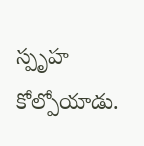స్పృహ కోల్పోయాడు.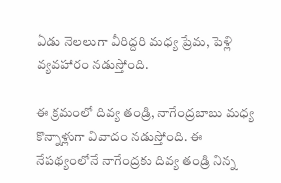ఏడు నెలలుగా వీరిద్దరి మధ్య ప్రేమ, పెళ్లి వ్యవహారం నడుస్తోంది.

ఈ క్రమంలో దివ్య తండ్రి, నాగేంద్రబాబు మధ్య కొన్నాళ్లుగా వివాదం నడుస్తోంది. ఈ నేపథ్యంలోనే నాగేంద్రకు దివ్య తండ్రి నిన్న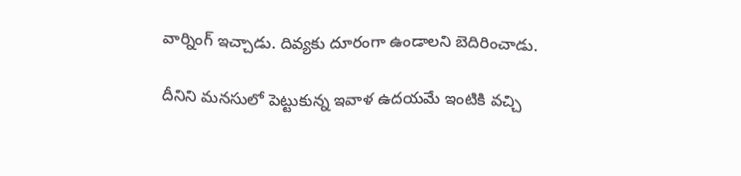వార్నింగ్ ఇచ్చాడు. దివ్యకు దూరంగా ఉండాలని బెదిరించాడు.

దీనిని మనసులో పెట్టుకున్న ఇవాళ ఉదయమే ఇంటికి వచ్చి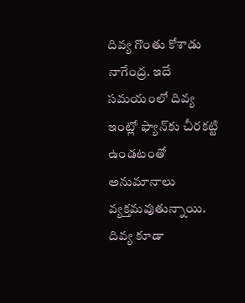దివ్య గొంతు కోశాడు నాగేంద్ర. ఇదే సమయంలో దివ్య ఇంట్లో ఫ్యాన్‌కు చీరకట్టి ఉండటంతో అనుమానాలు వ్యక్తమవుతున్నాయి. దివ్య కూడా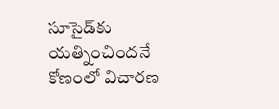సూసైడ్‌కు యత్నించిందనే కోణంలో విచారణ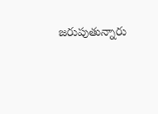జరుపుతున్నారు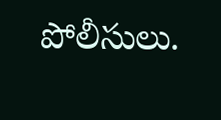పోలీసులు.